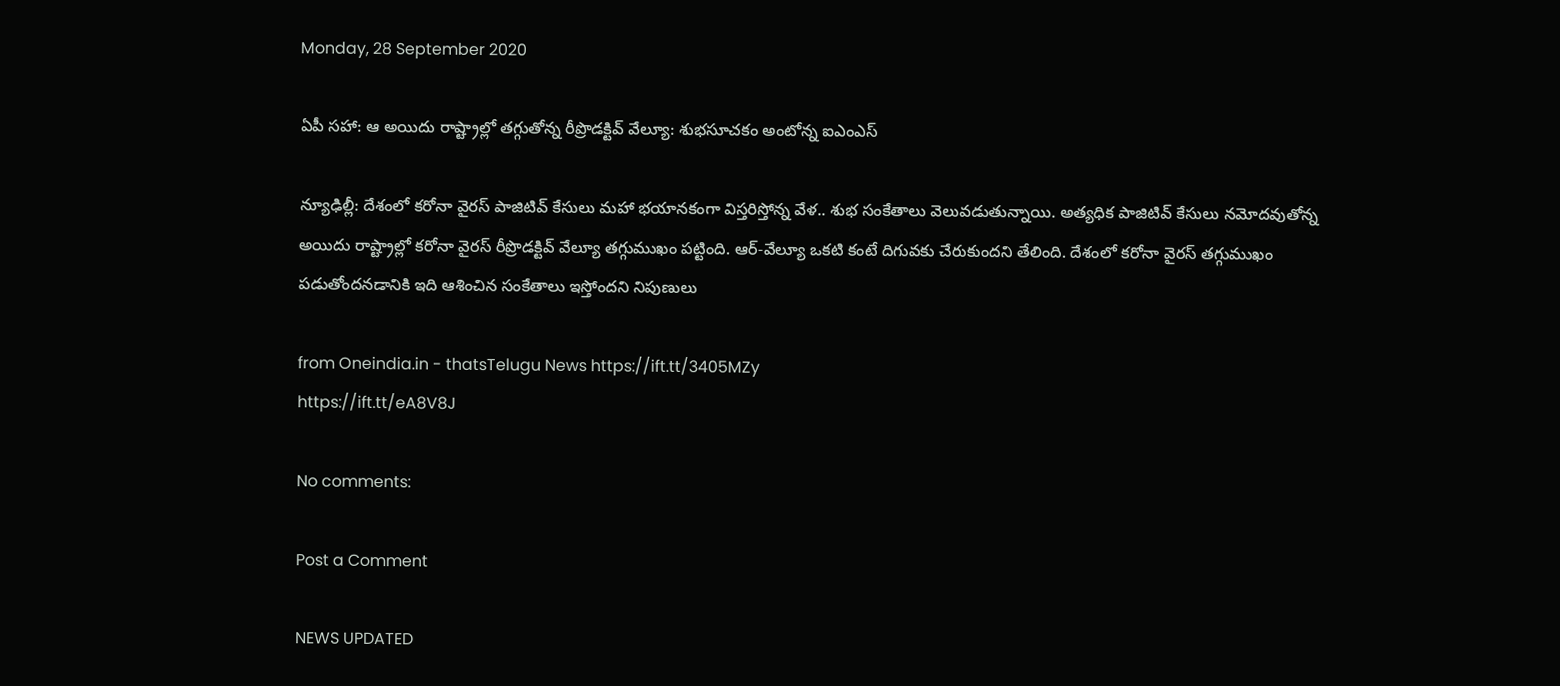Monday, 28 September 2020

ఏపీ సహా: ఆ అయిదు రాష్ట్రాల్లో తగ్గుతోన్న రీప్రొడక్టివ్ వేల్యూ: శుభసూచకం అంటోన్న ఐఎంఎస్

న్యూఢిల్లీ: దేశంలో కరోనా వైరస్ పాజిటివ్ కేసులు మహా భయానకంగా విస్తరిస్తోన్న వేళ.. శుభ సంకేతాలు వెలువడుతున్నాయి. అత్యధిక పాజిటివ్ కేసులు నమోదవుతోన్న అయిదు రాష్ట్రాల్లో కరోనా వైరస్ రీప్రొడక్టివ్ వేల్యూ తగ్గుముఖం పట్టింది. ఆర్-వేల్యూ ఒకటి కంటే దిగువకు చేరుకుందని తేలింది. దేశంలో కరోనా వైరస్ తగ్గుముఖం పడుతోందనడానికి ఇది ఆశించిన సంకేతాలు ఇస్తోందని నిపుణులు

from Oneindia.in - thatsTelugu News https://ift.tt/3405MZy
https://ift.tt/eA8V8J

No comments:

Post a Comment

NEWS UPDATED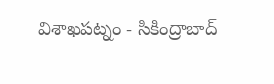విశాఖపట్నం - సికింద్రాబాద్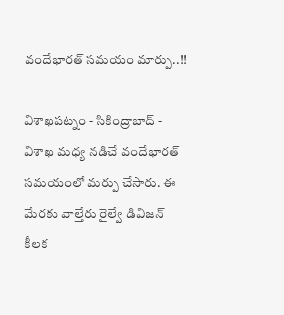వందేభారత్ సమయం మార్పు..!!

విశాఖపట్నం - సికింద్రాబాద్ - విశాఖ మధ్య నడిచే వందేభారత్ సమయంలో మర్పు చేసారు. ఈ మేరకు వాల్తేరు రైల్వే డివిజన్ కీలక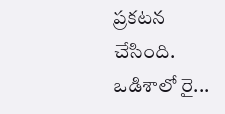ప్రకటన చేసింది. ఒడిశాలో రై...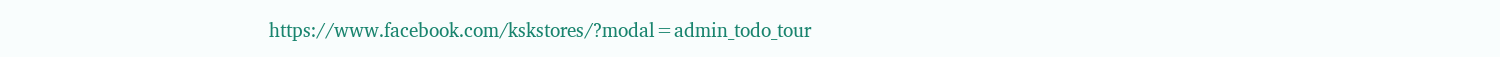https://www.facebook.com/kskstores/?modal=admin_todo_tour